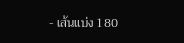- เส้นแบ่ง 180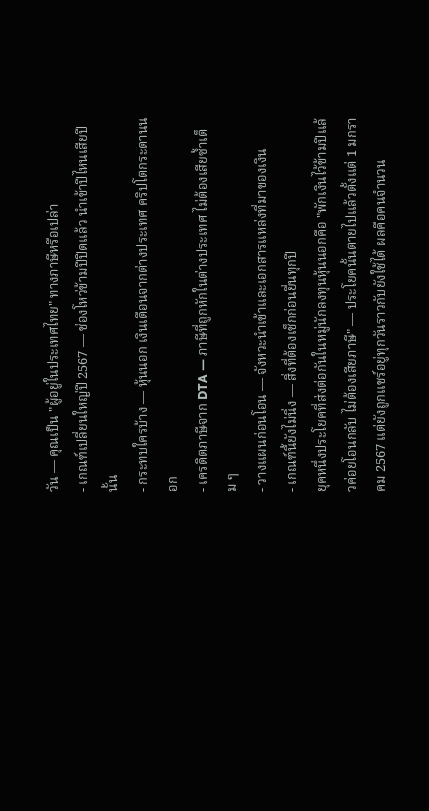วัน — คุณเป็น "ผู้อยู่ในประเทศไทย" ทางภาษีหรือเปล่า
- เกณฑ์เปลี่ยนใหญ่ปี 2567 — ช่องโหว่ข้ามปีปิดแล้ว นำเข้าปีไหนเสียปีนั้น
- กระทบใครบ้าง — หุ้นนอก เงินเดือนจากต่างประเทศ คริปโตกระดานนอก
- เครดิตภาษีจาก DTA — ภาษีที่ถูกหักในต่างประเทศ ไม่ต้องเสียซ้ำเต็ม ๆ
- วางแผนก่อนโอน — จังหวะนำเข้าและเอกสารแหล่งที่มาของเงิน
- เกณฑ์นี้ยังไม่นิ่ง — สิ่งที่ต้องเช็กก่อนยื่นทุกปี
ยุคหนึ่งประโยคที่ส่งต่อกันในหมู่นักลงทุนหุ้นนอกคือ "พักเงินไว้ข้ามปีแล้วค่อยโอนกลับ ไม่ต้องเสียภาษี" — ประโยคนั้นตายไปแล้วตั้งแต่ 1 มกราคม 2567 แต่ยังถูกแชร์อยู่ทุกวันราวกับยังใช้ได้ ผลคือคนจำนวน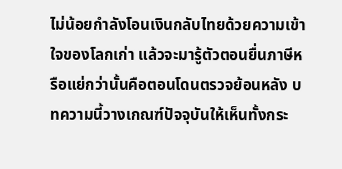ไม่น้อยกำลังโอนเงินกลับไทยด้วยความเข้าใจของโลกเก่า แล้วจะมารู้ตัวตอนยื่นภาษีหรือแย่กว่านั้นคือตอนโดนตรวจย้อนหลัง บทความนี้วางเกณฑ์ปัจจุบันให้เห็นทั้งกระ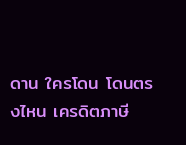ดาน ใครโดน โดนตรงไหน เครดิตภาษี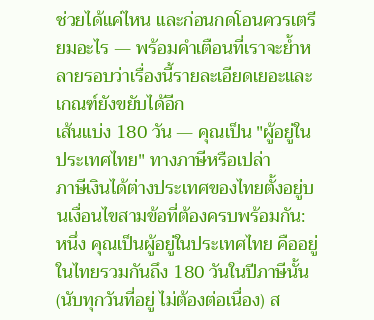ช่วยได้แค่ไหน และก่อนกดโอนควรเตรียมอะไร — พร้อมคำเตือนที่เราจะย้ำหลายรอบว่าเรื่องนี้รายละเอียดเยอะและเกณฑ์ยังขยับได้อีก
เส้นแบ่ง 180 วัน — คุณเป็น "ผู้อยู่ในประเทศไทย" ทางภาษีหรือเปล่า
ภาษีเงินได้ต่างประเทศของไทยตั้งอยู่บนเงื่อนไขสามข้อที่ต้องครบพร้อมกัน: หนึ่ง คุณเป็นผู้อยู่ในประเทศไทย คืออยู่ในไทยรวมกันถึง 180 วันในปีภาษีนั้น (นับทุกวันที่อยู่ ไม่ต้องต่อเนื่อง) ส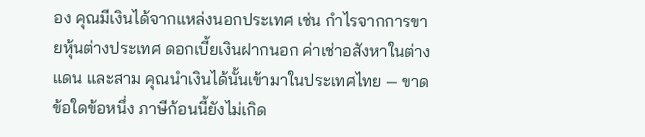อง คุณมีเงินได้จากแหล่งนอกประเทศ เช่น กำไรจากการขายหุ้นต่างประเทศ ดอกเบี้ยเงินฝากนอก ค่าเช่าอสังหาในต่างแดน และสาม คุณนำเงินได้นั้นเข้ามาในประเทศไทย — ขาดข้อใดข้อหนึ่ง ภาษีก้อนนี้ยังไม่เกิด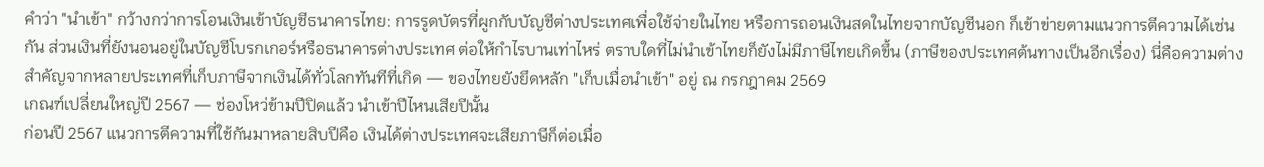คำว่า "นำเข้า" กว้างกว่าการโอนเงินเข้าบัญชีธนาคารไทย: การรูดบัตรที่ผูกกับบัญชีต่างประเทศเพื่อใช้จ่ายในไทย หรือการถอนเงินสดในไทยจากบัญชีนอก ก็เข้าข่ายตามแนวการตีความได้เช่นกัน ส่วนเงินที่ยังนอนอยู่ในบัญชีโบรกเกอร์หรือธนาคารต่างประเทศ ต่อให้กำไรบานเท่าไหร่ ตราบใดที่ไม่นำเข้าไทยก็ยังไม่มีภาษีไทยเกิดขึ้น (ภาษีของประเทศต้นทางเป็นอีกเรื่อง) นี่คือความต่างสำคัญจากหลายประเทศที่เก็บภาษีจากเงินได้ทั่วโลกทันทีที่เกิด — ของไทยยังยึดหลัก "เก็บเมื่อนำเข้า" อยู่ ณ กรกฎาคม 2569
เกณฑ์เปลี่ยนใหญ่ปี 2567 — ช่องโหว่ข้ามปีปิดแล้ว นำเข้าปีไหนเสียปีนั้น
ก่อนปี 2567 แนวการตีความที่ใช้กันมาหลายสิบปีคือ เงินได้ต่างประเทศจะเสียภาษีก็ต่อเมื่อ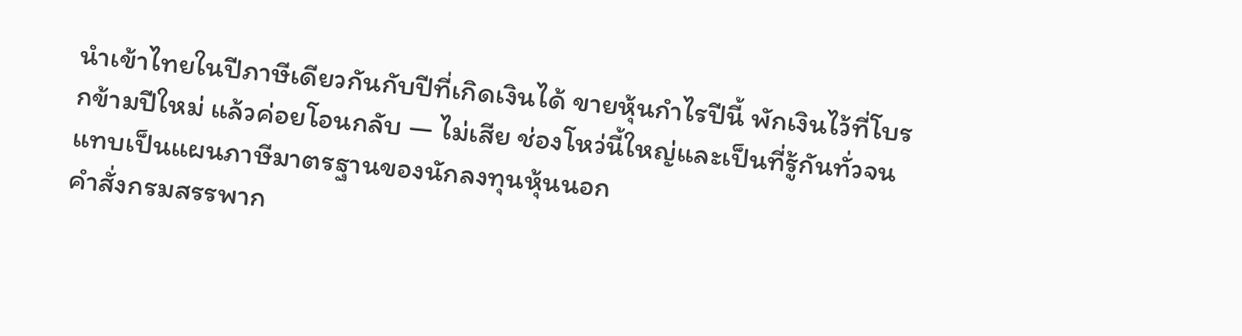นำเข้าไทยในปีภาษีเดียวกันกับปีที่เกิดเงินได้ ขายหุ้นกำไรปีนี้ พักเงินไว้ที่โบรกข้ามปีใหม่ แล้วค่อยโอนกลับ — ไม่เสีย ช่องโหว่นี้ใหญ่และเป็นที่รู้กันทั่วจนแทบเป็นแผนภาษีมาตรฐานของนักลงทุนหุ้นนอก
คำสั่งกรมสรรพาก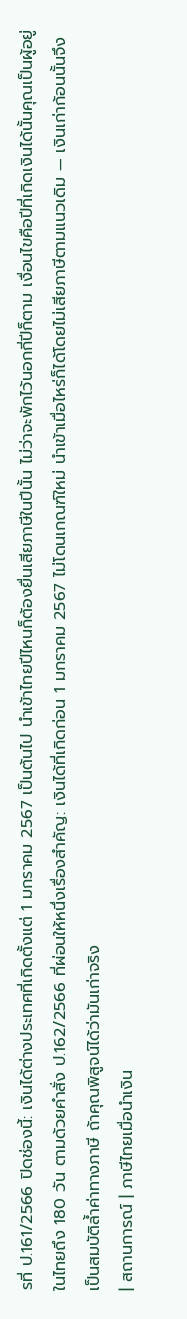รที่ ป.161/2566 ปิดช่องนี้: เงินได้ต่างประเทศที่เกิดตั้งแต่ 1 มกราคม 2567 เป็นต้นไป นำเข้าไทยปีไหนก็ต้องยื่นเสียภาษีในปีนั้น ไม่ว่าจะพักไว้นอกกี่ปีก็ตาม เงื่อนไขคือปีที่เกิดเงินได้นั้นคุณเป็นผู้อยู่ในไทยถึง 180 วัน ตามด้วยคำสั่ง ป.162/2566 ที่ผ่อนให้หนึ่งเรื่องสำคัญ: เงินได้ที่เกิดก่อน 1 มกราคม 2567 ไม่โดนเกณฑ์ใหม่ นำเข้าเมื่อไหร่ก็ได้โดยไม่เสียภาษีตามแนวเดิม — เงินเก่าก้อนนั้นจึงเป็นสมบัติล้ำค่าทางภาษี ถ้าคุณพิสูจน์ได้ว่ามันเก่าจริง
| สถานการณ์ | ภาษีไทยเมื่อนำเงิน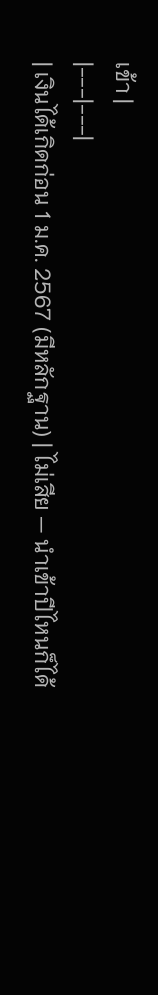เข้า |
|---|---|
| เงินได้เกิดก่อน 1 ม.ค. 2567 (มีหลักฐาน) | ไม่เสีย — นำเข้าปีไหนก็ได้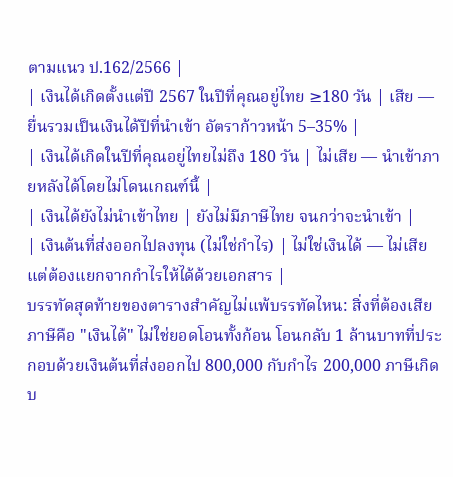ตามแนว ป.162/2566 |
| เงินได้เกิดตั้งแต่ปี 2567 ในปีที่คุณอยู่ไทย ≥180 วัน | เสีย — ยื่นรวมเป็นเงินได้ปีที่นำเข้า อัตราก้าวหน้า 5–35% |
| เงินได้เกิดในปีที่คุณอยู่ไทยไม่ถึง 180 วัน | ไม่เสีย — นำเข้าภายหลังได้โดยไม่โดนเกณฑ์นี้ |
| เงินได้ยังไม่นำเข้าไทย | ยังไม่มีภาษีไทย จนกว่าจะนำเข้า |
| เงินต้นที่ส่งออกไปลงทุน (ไม่ใช่กำไร) | ไม่ใช่เงินได้ — ไม่เสีย แต่ต้องแยกจากกำไรให้ได้ด้วยเอกสาร |
บรรทัดสุดท้ายของตารางสำคัญไม่แพ้บรรทัดไหน: สิ่งที่ต้องเสียภาษีคือ "เงินได้" ไม่ใช่ยอดโอนทั้งก้อน โอนกลับ 1 ล้านบาทที่ประกอบด้วยเงินต้นที่ส่งออกไป 800,000 กับกำไร 200,000 ภาษีเกิดบ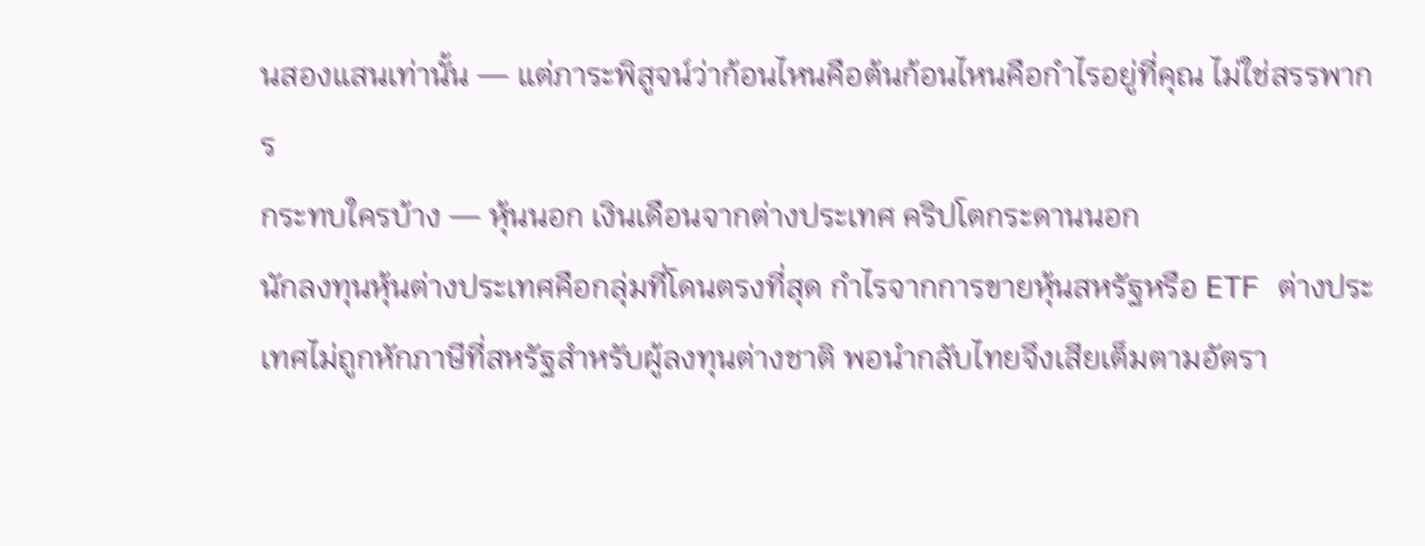นสองแสนเท่านั้น — แต่ภาระพิสูจน์ว่าก้อนไหนคือต้นก้อนไหนคือกำไรอยู่ที่คุณ ไม่ใช่สรรพากร
กระทบใครบ้าง — หุ้นนอก เงินเดือนจากต่างประเทศ คริปโตกระดานนอก
นักลงทุนหุ้นต่างประเทศคือกลุ่มที่โดนตรงที่สุด กำไรจากการขายหุ้นสหรัฐหรือ ETF ต่างประเทศไม่ถูกหักภาษีที่สหรัฐสำหรับผู้ลงทุนต่างชาติ พอนำกลับไทยจึงเสียเต็มตามอัตรา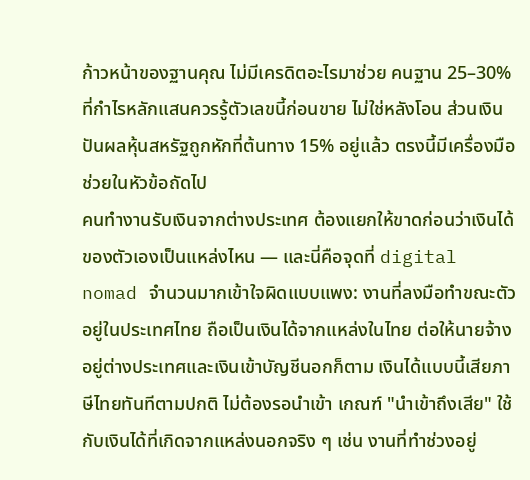ก้าวหน้าของฐานคุณ ไม่มีเครดิตอะไรมาช่วย คนฐาน 25–30% ที่กำไรหลักแสนควรรู้ตัวเลขนี้ก่อนขาย ไม่ใช่หลังโอน ส่วนเงินปันผลหุ้นสหรัฐถูกหักที่ต้นทาง 15% อยู่แล้ว ตรงนี้มีเครื่องมือช่วยในหัวข้อถัดไป
คนทำงานรับเงินจากต่างประเทศ ต้องแยกให้ขาดก่อนว่าเงินได้ของตัวเองเป็นแหล่งไหน — และนี่คือจุดที่ digital nomad จำนวนมากเข้าใจผิดแบบแพง: งานที่ลงมือทำขณะตัวอยู่ในประเทศไทย ถือเป็นเงินได้จากแหล่งในไทย ต่อให้นายจ้างอยู่ต่างประเทศและเงินเข้าบัญชีนอกก็ตาม เงินได้แบบนี้เสียภาษีไทยทันทีตามปกติ ไม่ต้องรอนำเข้า เกณฑ์ "นำเข้าถึงเสีย" ใช้กับเงินได้ที่เกิดจากแหล่งนอกจริง ๆ เช่น งานที่ทำช่วงอยู่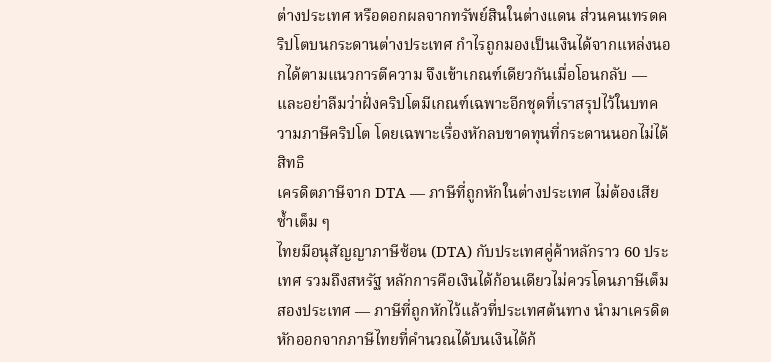ต่างประเทศ หรือดอกผลจากทรัพย์สินในต่างแดน ส่วนคนเทรดคริปโตบนกระดานต่างประเทศ กำไรถูกมองเป็นเงินได้จากแหล่งนอกได้ตามแนวการตีความ จึงเข้าเกณฑ์เดียวกันเมื่อโอนกลับ — และอย่าลืมว่าฝั่งคริปโตมีเกณฑ์เฉพาะอีกชุดที่เราสรุปไว้ในบทความภาษีคริปโต โดยเฉพาะเรื่องหักลบขาดทุนที่กระดานนอกไม่ได้สิทธิ
เครดิตภาษีจาก DTA — ภาษีที่ถูกหักในต่างประเทศ ไม่ต้องเสียซ้ำเต็ม ๆ
ไทยมีอนุสัญญาภาษีซ้อน (DTA) กับประเทศคู่ค้าหลักราว 60 ประเทศ รวมถึงสหรัฐ หลักการคือเงินได้ก้อนเดียวไม่ควรโดนภาษีเต็มสองประเทศ — ภาษีที่ถูกหักไว้แล้วที่ประเทศต้นทาง นำมาเครดิตหักออกจากภาษีไทยที่คำนวณได้บนเงินได้ก้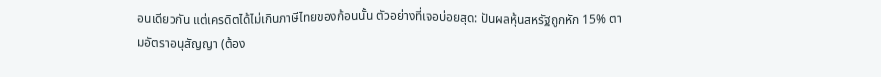อนเดียวกัน แต่เครดิตได้ไม่เกินภาษีไทยของก้อนนั้น ตัวอย่างที่เจอบ่อยสุด: ปันผลหุ้นสหรัฐถูกหัก 15% ตามอัตราอนุสัญญา (ต้อง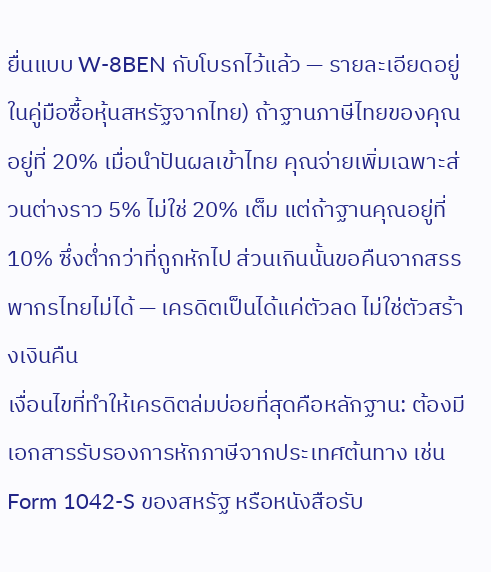ยื่นแบบ W-8BEN กับโบรกไว้แล้ว — รายละเอียดอยู่ในคู่มือซื้อหุ้นสหรัฐจากไทย) ถ้าฐานภาษีไทยของคุณอยู่ที่ 20% เมื่อนำปันผลเข้าไทย คุณจ่ายเพิ่มเฉพาะส่วนต่างราว 5% ไม่ใช่ 20% เต็ม แต่ถ้าฐานคุณอยู่ที่ 10% ซึ่งต่ำกว่าที่ถูกหักไป ส่วนเกินนั้นขอคืนจากสรรพากรไทยไม่ได้ — เครดิตเป็นได้แค่ตัวลด ไม่ใช่ตัวสร้างเงินคืน
เงื่อนไขที่ทำให้เครดิตล่มบ่อยที่สุดคือหลักฐาน: ต้องมีเอกสารรับรองการหักภาษีจากประเทศต้นทาง เช่น Form 1042-S ของสหรัฐ หรือหนังสือรับ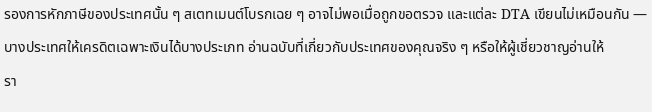รองการหักภาษีของประเทศนั้น ๆ สเตทเมนต์โบรกเฉย ๆ อาจไม่พอเมื่อถูกขอตรวจ และแต่ละ DTA เขียนไม่เหมือนกัน — บางประเทศให้เครดิตเฉพาะเงินได้บางประเภท อ่านฉบับที่เกี่ยวกับประเทศของคุณจริง ๆ หรือให้ผู้เชี่ยวชาญอ่านให้
รา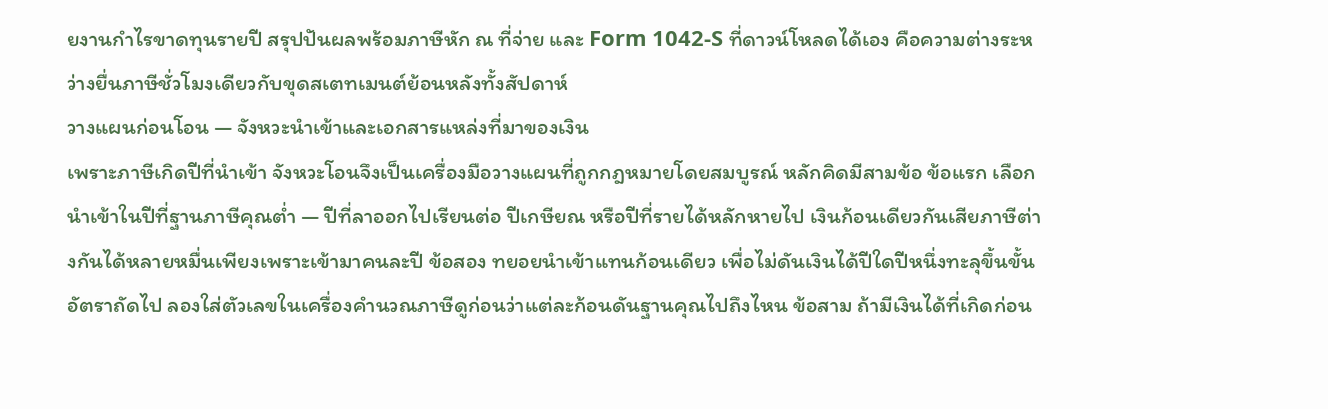ยงานกำไรขาดทุนรายปี สรุปปันผลพร้อมภาษีหัก ณ ที่จ่าย และ Form 1042-S ที่ดาวน์โหลดได้เอง คือความต่างระหว่างยื่นภาษีชั่วโมงเดียวกับขุดสเตทเมนต์ย้อนหลังทั้งสัปดาห์
วางแผนก่อนโอน — จังหวะนำเข้าและเอกสารแหล่งที่มาของเงิน
เพราะภาษีเกิดปีที่นำเข้า จังหวะโอนจึงเป็นเครื่องมือวางแผนที่ถูกกฎหมายโดยสมบูรณ์ หลักคิดมีสามข้อ ข้อแรก เลือกนำเข้าในปีที่ฐานภาษีคุณต่ำ — ปีที่ลาออกไปเรียนต่อ ปีเกษียณ หรือปีที่รายได้หลักหายไป เงินก้อนเดียวกันเสียภาษีต่างกันได้หลายหมื่นเพียงเพราะเข้ามาคนละปี ข้อสอง ทยอยนำเข้าแทนก้อนเดียว เพื่อไม่ดันเงินได้ปีใดปีหนึ่งทะลุขึ้นขั้นอัตราถัดไป ลองใส่ตัวเลขในเครื่องคำนวณภาษีดูก่อนว่าแต่ละก้อนดันฐานคุณไปถึงไหน ข้อสาม ถ้ามีเงินได้ที่เกิดก่อน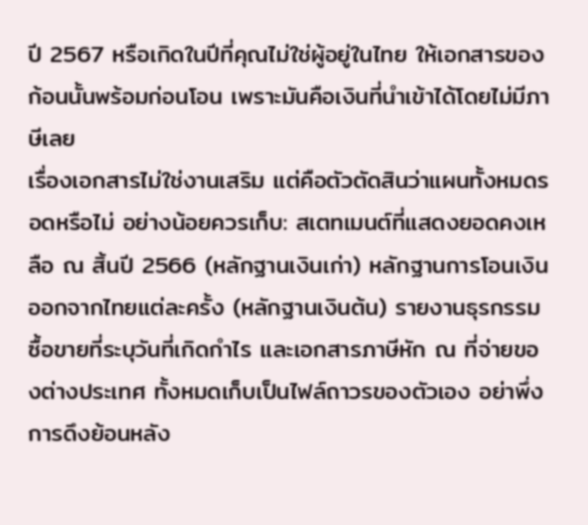ปี 2567 หรือเกิดในปีที่คุณไม่ใช่ผู้อยู่ในไทย ให้เอกสารของก้อนนั้นพร้อมก่อนโอน เพราะมันคือเงินที่นำเข้าได้โดยไม่มีภาษีเลย
เรื่องเอกสารไม่ใช่งานเสริม แต่คือตัวตัดสินว่าแผนทั้งหมดรอดหรือไม่ อย่างน้อยควรเก็บ: สเตทเมนต์ที่แสดงยอดคงเหลือ ณ สิ้นปี 2566 (หลักฐานเงินเก่า) หลักฐานการโอนเงินออกจากไทยแต่ละครั้ง (หลักฐานเงินต้น) รายงานธุรกรรมซื้อขายที่ระบุวันที่เกิดกำไร และเอกสารภาษีหัก ณ ที่จ่ายของต่างประเทศ ทั้งหมดเก็บเป็นไฟล์ถาวรของตัวเอง อย่าพึ่งการดึงย้อนหลัง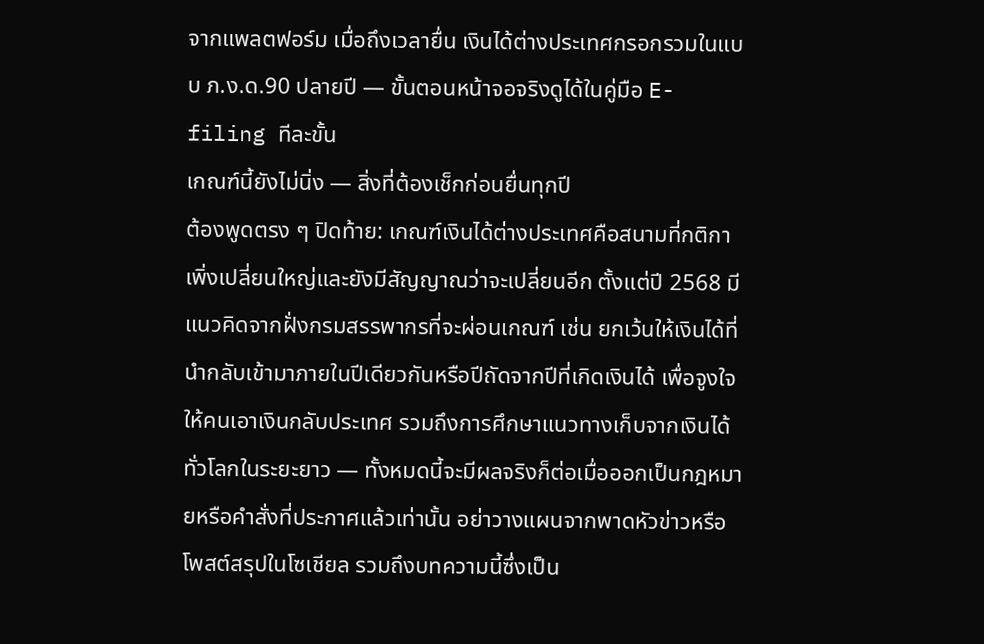จากแพลตฟอร์ม เมื่อถึงเวลายื่น เงินได้ต่างประเทศกรอกรวมในแบบ ภ.ง.ด.90 ปลายปี — ขั้นตอนหน้าจอจริงดูได้ในคู่มือ E-filing ทีละขั้น
เกณฑ์นี้ยังไม่นิ่ง — สิ่งที่ต้องเช็กก่อนยื่นทุกปี
ต้องพูดตรง ๆ ปิดท้าย: เกณฑ์เงินได้ต่างประเทศคือสนามที่กติกาเพิ่งเปลี่ยนใหญ่และยังมีสัญญาณว่าจะเปลี่ยนอีก ตั้งแต่ปี 2568 มีแนวคิดจากฝั่งกรมสรรพากรที่จะผ่อนเกณฑ์ เช่น ยกเว้นให้เงินได้ที่นำกลับเข้ามาภายในปีเดียวกันหรือปีถัดจากปีที่เกิดเงินได้ เพื่อจูงใจให้คนเอาเงินกลับประเทศ รวมถึงการศึกษาแนวทางเก็บจากเงินได้ทั่วโลกในระยะยาว — ทั้งหมดนี้จะมีผลจริงก็ต่อเมื่อออกเป็นกฎหมายหรือคำสั่งที่ประกาศแล้วเท่านั้น อย่าวางแผนจากพาดหัวข่าวหรือโพสต์สรุปในโซเชียล รวมถึงบทความนี้ซึ่งเป็น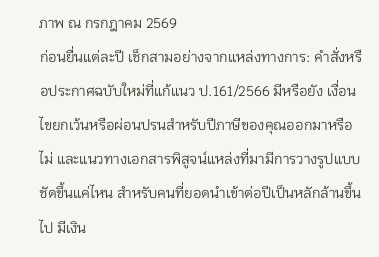ภาพ ณ กรกฎาคม 2569
ก่อนยื่นแต่ละปี เช็กสามอย่างจากแหล่งทางการ: คำสั่งหรือประกาศฉบับใหม่ที่แก้แนว ป.161/2566 มีหรือยัง เงื่อนไขยกเว้นหรือผ่อนปรนสำหรับปีภาษีของคุณออกมาหรือไม่ และแนวทางเอกสารพิสูจน์แหล่งที่มามีการวางรูปแบบชัดขึ้นแค่ไหน สำหรับคนที่ยอดนำเข้าต่อปีเป็นหลักล้านขึ้นไป มีเงิน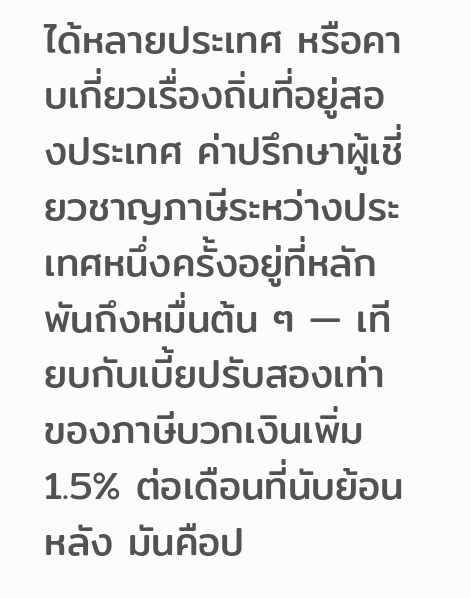ได้หลายประเทศ หรือคาบเกี่ยวเรื่องถิ่นที่อยู่สองประเทศ ค่าปรึกษาผู้เชี่ยวชาญภาษีระหว่างประเทศหนึ่งครั้งอยู่ที่หลักพันถึงหมื่นต้น ๆ — เทียบกับเบี้ยปรับสองเท่าของภาษีบวกเงินเพิ่ม 1.5% ต่อเดือนที่นับย้อนหลัง มันคือป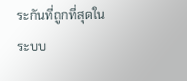ระกันที่ถูกที่สุดในระบบ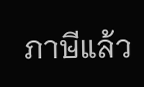ภาษีแล้ว